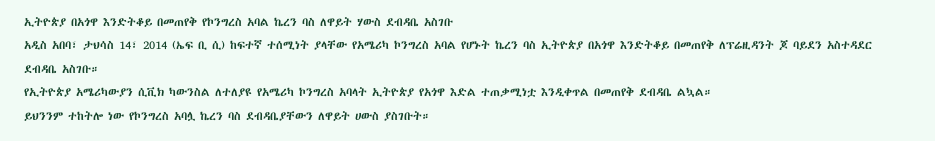ኢትዮጵያ በአጎዋ እንድትቆይ በመጠየቅ የኮንግረስ አባል ኬረን ባስ ለዋይት ሃውስ ደብዳቤ አስገቡ
አዲስ አበባ፣ ታህሳስ 14፣ 2014 (ኤፍ ቢ ሲ) ከፍተኛ ተሰሚነት ያላቸው የአሜሪካ ኮንግረስ አባል የሆኑት ኬረን ባስ ኢትዮጵያ በአጎዋ እንድትቆይ በመጠየቅ ለፕሬዚዳንት ጆ ባይደን አስተዳደር ደብዳቤ አስገቡ።
የኢትዮጵያ አሜሪካውያን ሲቪክ ካውንስል ለተለያዩ የአሜሪካ ኮንግረስ አባላት ኢትዮጵያ የአጎዋ እድል ተጠቃሚነቷ እንዲቀጥል በመጠየቅ ደብዳቤ ልኳል።
ይህንንም ተከትሎ ነው የኮንግረስ አባሏ ኬረን ባስ ደብዳቤያቸውን ለዋይት ሀውስ ያስገቡት።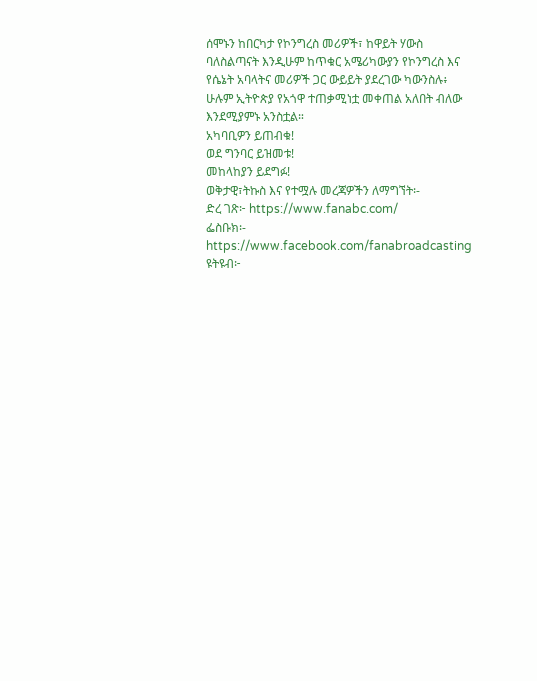ሰሞኑን ከበርካታ የኮንግረስ መሪዎች፣ ከዋይት ሃውስ ባለስልጣናት እንዲሁም ከጥቁር አሜሪካውያን የኮንግረስ እና የሴኔት አባላትና መሪዎች ጋር ውይይት ያደረገው ካውንስሉ፥ ሁሉም ኢትዮጵያ የአጎዋ ተጠቃሚነቷ መቀጠል አለበት ብለው እንደሚያምኑ አንስቷል።
አካባቢዎን ይጠብቁ!
ወደ ግንባር ይዝመቱ!
መከላከያን ይደግፉ!
ወቅታዊ፣ትኩስ እና የተሟሉ መረጃዎችን ለማግኘት፡-
ድረ ገጽ፦ https://www.fanabc.com/
ፌስቡክ፡- https://www.facebook.com/fanabroadcasting
ዩትዩብ፦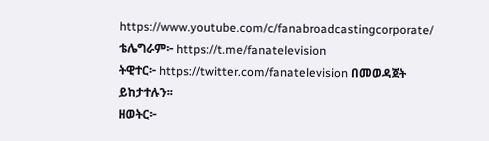https://www.youtube.com/c/fanabroadcastingcorporate/
ቴሌግራም፦ https://t.me/fanatelevision
ትዊተር፦ https://twitter.com/fanatelevision በመወዳጀት ይከታተሉን፡፡
ዘወትር፦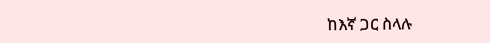ከእኛ ጋር ስላሉ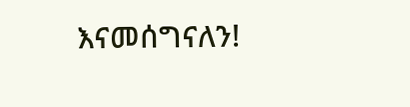እናመሰግናለን!